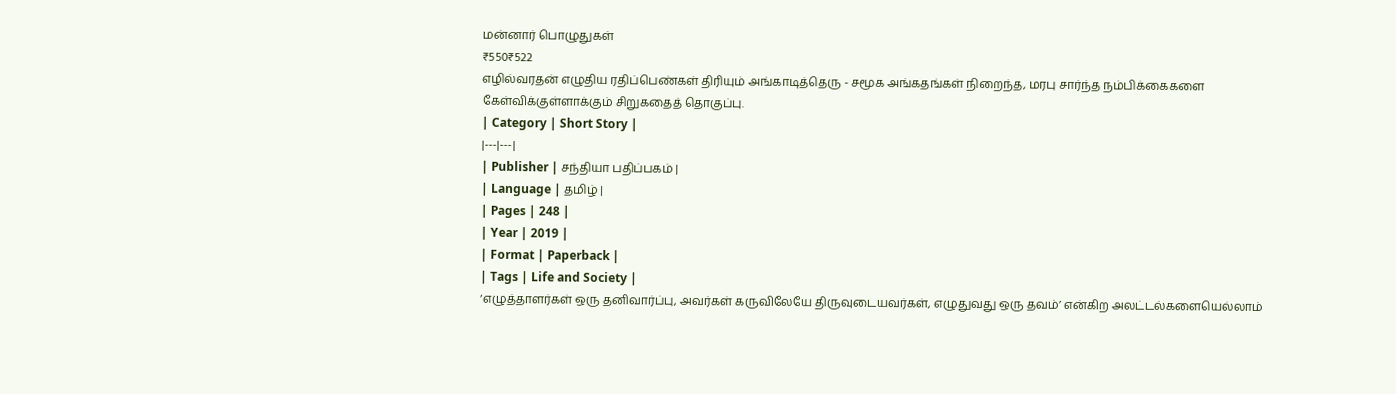மன்னார் பொழுதுகள்
₹550₹522
எழில்வரதன் எழுதிய ரதிப்பெண்கள் திரியும் அங்காடித்தெரு - சமூக அங்கதங்கள் நிறைந்த, மரபு சார்ந்த நம்பிக்கைகளை கேள்விக்குள்ளாக்கும் சிறுகதைத் தொகுப்பு.
| Category | Short Story |
|---|---|
| Publisher | சந்தியா பதிப்பகம் |
| Language | தமிழ் |
| Pages | 248 |
| Year | 2019 |
| Format | Paperback |
| Tags | Life and Society |
‘எழுத்தாளர்கள் ஒரு தனிவார்ப்பு, அவர்கள் கருவிலேயே திருவுடையவர்கள், எழுதுவது ஒரு தவம்’ என்கிற அலட்டல்களையெல்லாம்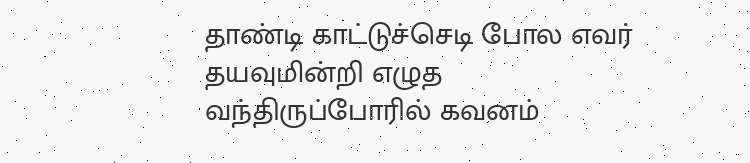தாண்டி காட்டுச்செடி போல எவர் தயவுமின்றி எழுத வந்திருப்போரில் கவனம்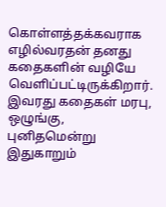கொள்ளத்தக்கவராக எழில்வரதன் தனது கதைகளின் வழியே வெளிப்பட்டிருக்கிறார்.
இவரது கதைகள் மரபு, ஒழுங்கு, புனிதமென்று இதுகாறும்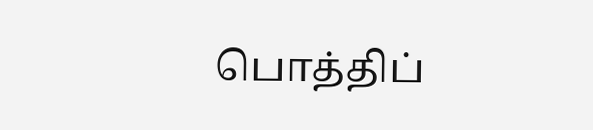பொத்திப்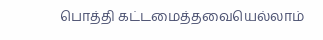பொத்தி கட்டமைத்தவையெல்லாம்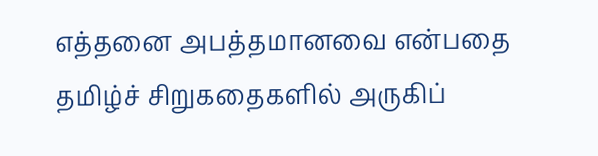எத்தனை அபத்தமானவை என்பதை தமிழ்ச் சிறுகதைகளில் அருகிப்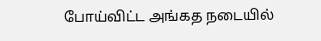போய்விட்ட அங்கத நடையில்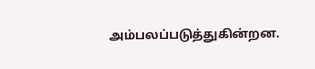அம்பலப்படுத்துகின்றன.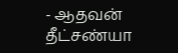- ஆதவன் தீட்சண்யா